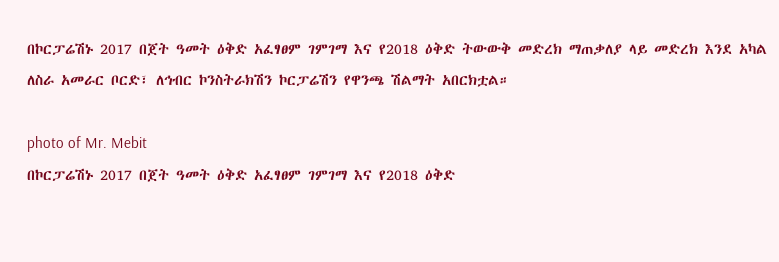በኮርፓሬሽኑ 2017 በጀት ዓመት ዕቅድ አፈፃፀም ገምገማ እና የ2018 ዕቅድ ትውውቅ መድረክ ማጠቃለያ ላይ መድረክ እንደ አካል ለስራ አመራር ቦርድ፣ ለኅብር ኮንስትራክሽን ኮርፓሬሽን የዋንጫ ሽልማት አበርክቷል።

photo of Mr. Mebit
በኮርፓሬሽኑ 2017 በጀት ዓመት ዕቅድ አፈፃፀም ገምገማ እና የ2018 ዕቅድ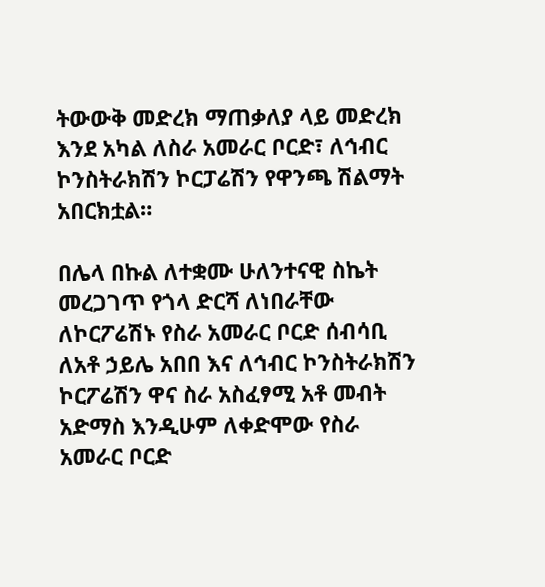ትውውቅ መድረክ ማጠቃለያ ላይ መድረክ እንደ አካል ለስራ አመራር ቦርድ፣ ለኅብር ኮንስትራክሽን ኮርፓሬሽን የዋንጫ ሽልማት አበርክቷል።

በሌላ በኩል ለተቋሙ ሁለንተናዊ ስኬት መረጋገጥ የጎላ ድርሻ ለነበራቸው ለኮርፖሬሽኑ የስራ አመራር ቦርድ ሰብሳቢ ለአቶ ኃይሌ አበበ እና ለኅብር ኮንስትራክሽን ኮርፖሬሽን ዋና ስራ አስፈፃሚ አቶ መብት አድማስ እንዲሁም ለቀድሞው የስራ አመራር ቦርድ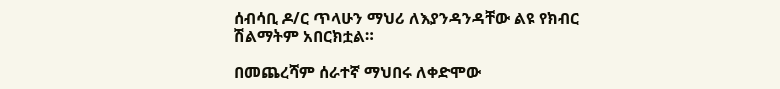ሰብሳቢ ዶ/ር ጥላሁን ማህሪ ለእያንዳንዳቸው ልዩ የክብር ሽልማትም አበርክቷል።

በመጨረሻም ሰራተኛ ማህበሩ ለቀድሞው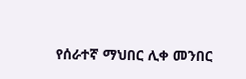የሰራተኛ ማህበር ሊቀ መንበር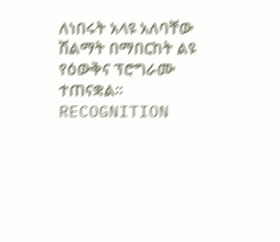ለነበሩት አላዩ አለባቸው ሽልማት በማበርከት ልዩ የዕውቅና ፕሮግራሙ ተጠናቋል።
RECOGNITION